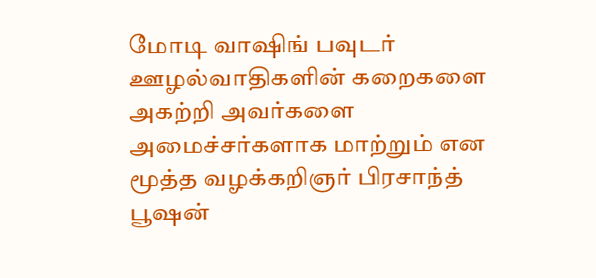மோடி வாஷிங் பவுடர் ஊழல்வாதிகளின் கறைகளை அகற்றி அவர்களை அமைச்சர்களாக மாற்றும் என மூத்த வழக்கறிஞர் பிரசாந்த் பூஷன்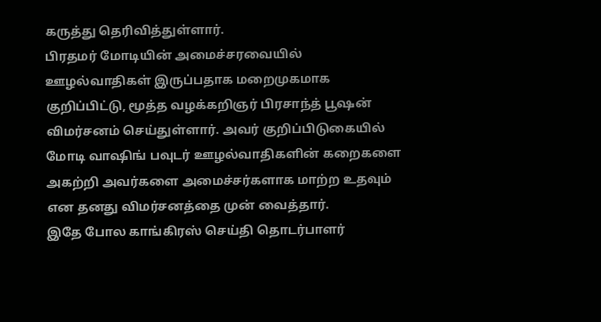கருத்து தெரிவித்துள்ளார்.
பிரதமர் மோடியின் அமைச்சரவையில் ஊழல்வாதிகள் இருப்பதாக மறைமுகமாக குறிப்பிட்டு, மூத்த வழக்கறிஞர் பிரசாந்த் பூஷன் விமர்சனம் செய்துள்ளார். அவர் குறிப்பிடுகையில் மோடி வாஷிங் பவுடர் ஊழல்வாதிகளின் கறைகளை அகற்றி அவர்களை அமைச்சர்களாக மாற்ற உதவும் என தனது விமர்சனத்தை முன் வைத்தார்.
இதே போல காங்கிரஸ் செய்தி தொடர்பாளர்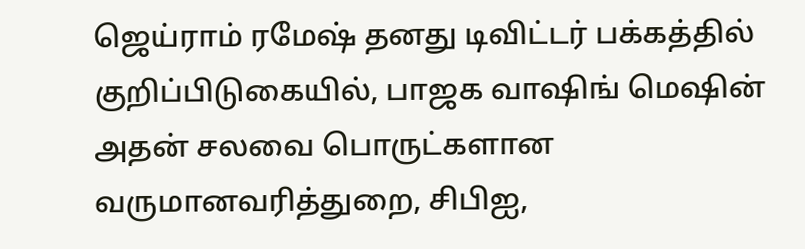ஜெய்ராம் ரமேஷ் தனது டிவிட்டர் பக்கத்தில் குறிப்பிடுகையில், பாஜக வாஷிங் மெஷின் அதன் சலவை பொருட்களான வருமானவரித்துறை, சிபிஐ,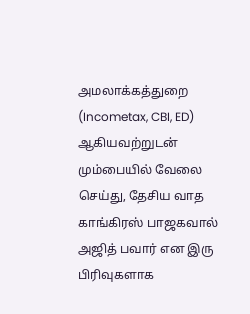அமலாக்கத்துறை (Incometax, CBI, ED) ஆகியவற்றுடன் மும்பையில் வேலை செய்து, தேசிய வாத காங்கிரஸ் பாஜகவால் அஜித் பவார் என இரு பிரிவுகளாக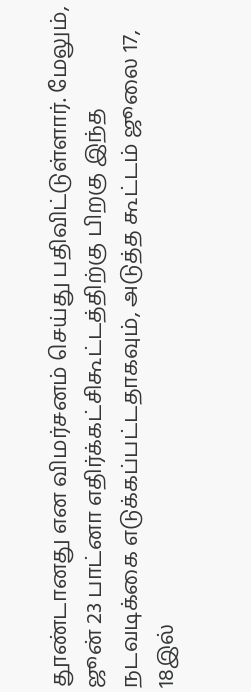தூண்டானது என விமர்சனம் செய்து பதிவிட்டுள்ளார். மேலும், ஜூன் 23 பாட்னா எதிர்க்கட்சிகூட்டத்திற்கு பிறகு இந்த நடவடிக்கை எடுக்கப்பட்டதாகவும், அடுத்த கூட்டம் ஜூலை 17, 18இல்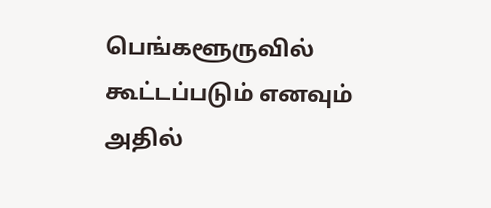பெங்களூருவில் கூட்டப்படும் எனவும் அதில்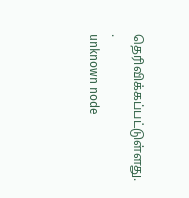தெரிவிக்கப்பட்டுள்ளது. .
unknown node